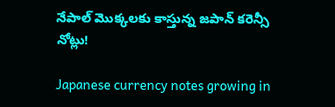నేపాల్ మొక్కలకు కాస్తున్న జపాన్ కరెన్సీ నోట్లు!

Japanese currency notes growing in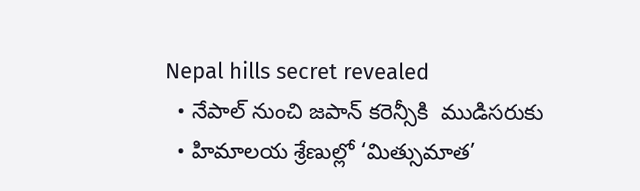Nepal hills secret revealed
  • నేపాల్ నుంచి జపాన్ కరెన్సీకి  ముడిసరుకు
  • హిమాలయ శ్రేణుల్లో ‘మిత్సుమాత’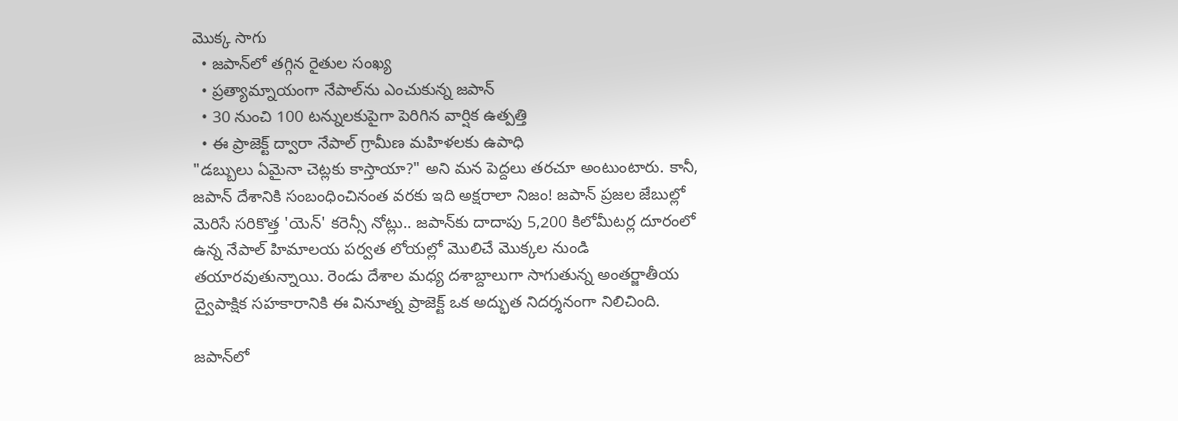మొక్క సాగు
  • జపాన్‌లో తగ్గిన రైతుల సంఖ్య
  • ప్రత్యామ్నాయంగా నేపాల్‌ను ఎంచుకున్న జపాన్
  • 30 నుంచి 100 టన్నులకుపైగా పెరిగిన వార్షిక ఉత్పత్తి
  • ఈ ప్రాజెక్ట్ ద్వారా నేపాల్ గ్రామీణ మహిళలకు ఉపాధి
"డబ్బులు ఏమైనా చెట్లకు కాస్తాయా?" అని మన పెద్దలు తరచూ అంటుంటారు. కానీ, జపాన్ దేశానికి సంబంధించినంత వరకు ఇది అక్షరాలా నిజం! జపాన్ ప్రజల జేబుల్లో మెరిసే సరికొత్త 'యెన్' కరెన్సీ నోట్లు.. జపాన్‌కు దాదాపు 5,200 కిలోమీటర్ల దూరంలో ఉన్న నేపాల్ హిమాలయ పర్వత లోయల్లో మొలిచే మొక్కల నుండి తయారవుతున్నాయి. రెండు దేశాల మధ్య దశాబ్దాలుగా సాగుతున్న అంతర్జాతీయ ద్వైపాక్షిక సహకారానికి ఈ వినూత్న ప్రాజెక్ట్ ఒక అద్భుత నిదర్శనంగా నిలిచింది.

జపాన్‌లో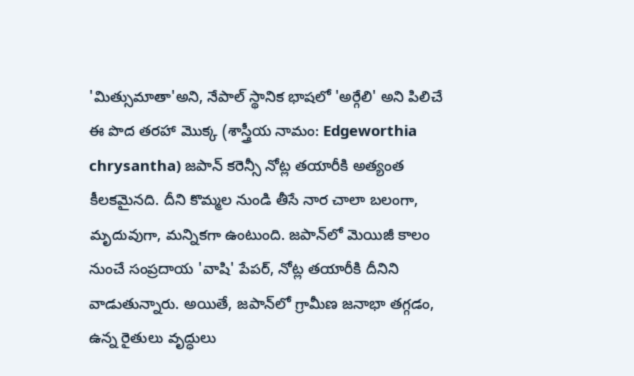'మిత్సుమాతా'అని, నేపాల్ స్థానిక భాషలో 'అర్గేలి' అని పిలిచే ఈ పొద తరహా మొక్క (శాస్త్రీయ నామం: Edgeworthia chrysantha) జపాన్ కరెన్సీ నోట్ల తయారీకి అత్యంత కీలకమైనది. దీని కొమ్మల నుండి తీసే నార చాలా బలంగా, మృదువుగా, మన్నికగా ఉంటుంది. జపాన్‌లో మెయిజీ కాలం నుంచే సంప్రదాయ 'వాషి' పేపర్, నోట్ల తయారీకి దీనిని వాడుతున్నారు. అయితే, జపాన్‌లో గ్రామీణ జనాభా తగ్గడం, ఉన్న రైతులు వృద్ధులు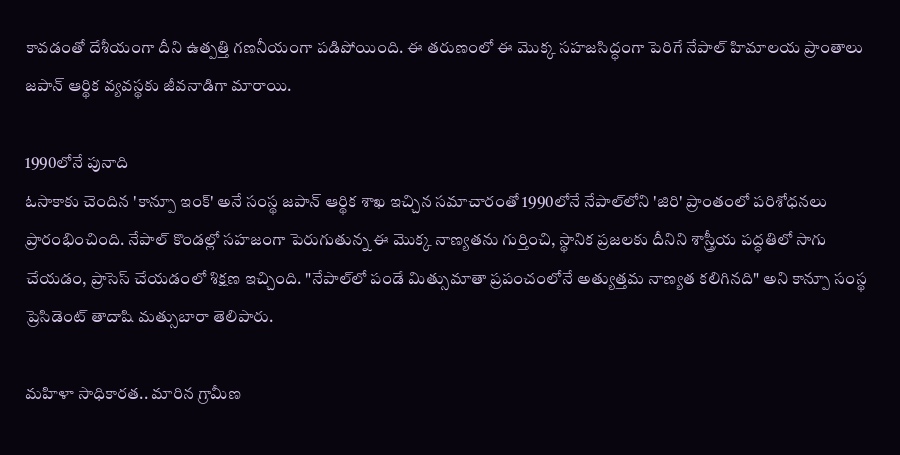కావడంతో దేశీయంగా దీని ఉత్పత్తి గణనీయంగా పడిపోయింది. ఈ తరుణంలో ఈ మొక్క సహజసిద్ధంగా పెరిగే నేపాల్ హిమాలయ ప్రాంతాలు జపాన్ ఆర్థిక వ్యవస్థకు జీవనాడిగా మారాయి.

1990లోనే పునాది
ఓసాకాకు చెందిన 'కాన్పూ ఇంక్' అనే సంస్థ జపాన్ ఆర్థిక శాఖ ఇచ్చిన సమాచారంతో 1990లోనే నేపాల్‌లోని 'జిరి' ప్రాంతంలో పరిశోధనలు ప్రారంభించింది. నేపాల్ కొండల్లో సహజంగా పెరుగుతున్న ఈ మొక్క నాణ్యతను గుర్తించి, స్థానిక ప్రజలకు దీనిని శాస్త్రీయ పద్ధతిలో సాగు చేయడం, ప్రాసెస్ చేయడంలో శిక్షణ ఇచ్చింది. "నేపాల్‌లో పండే మిత్సుమాతా ప్రపంచంలోనే అత్యుత్తమ నాణ్యత కలిగినది" అని కాన్పూ సంస్థ ప్రెసిడెంట్ తాదాషి మత్సుబారా తెలిపారు.

మహిళా సాధికారత.. మారిన గ్రామీణ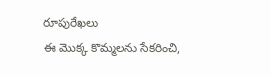రూపురేఖలు
ఈ మొక్క కొమ్మలను సేకరించి,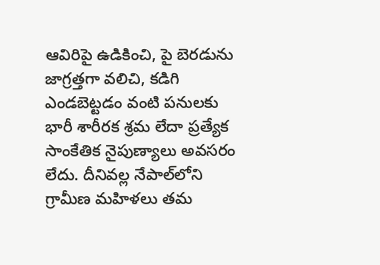ఆవిరిపై ఉడికించి, పై బెరడును జాగ్రత్తగా వలిచి, కడిగి ఎండబెట్టడం వంటి పనులకు భారీ శారీరక శ్రమ లేదా ప్రత్యేక సాంకేతిక నైపుణ్యాలు అవసరం లేదు. దీనివల్ల నేపాల్‌లోని గ్రామీణ మహిళలు తమ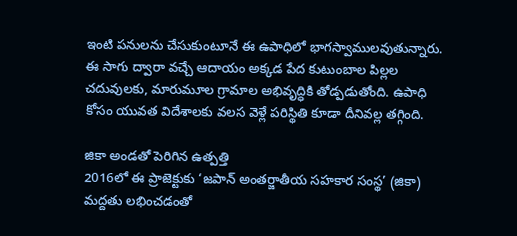ఇంటి పనులను చేసుకుంటూనే ఈ ఉపాధిలో భాగస్వాములవుతున్నారు. ఈ సాగు ద్వారా వచ్చే ఆదాయం అక్కడ పేద కుటుంబాల పిల్లల చదువులకు, మారుమూల గ్రామాల అభివృద్ధికి తోడ్పడుతోంది. ఉపాధి కోసం యువత విదేశాలకు వలస వెళ్లే పరిస్థితి కూడా దీనివల్ల తగ్గింది.

జికా అండతో పెరిగిన ఉత్పత్తి
2016లో ఈ ప్రాజెక్టుకు ‘జపాన్ అంతర్జాతీయ సహకార సంస్థ’ (జికా) మద్దతు లభించడంతో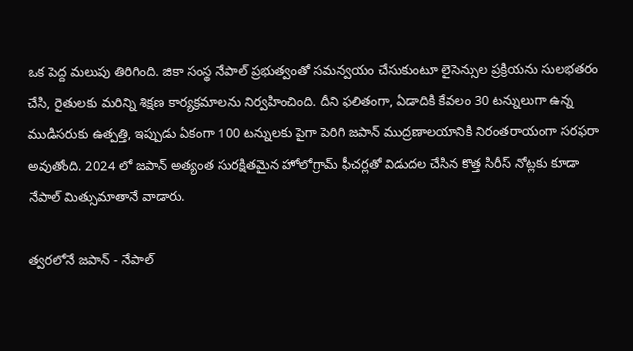ఒక పెద్ద మలుపు తిరిగింది. జికా సంస్థ నేపాల్ ప్రభుత్వంతో సమన్వయం చేసుకుంటూ లైసెన్సుల ప్రక్రియను సులభతరం చేసి, రైతులకు మరిన్ని శిక్షణ కార్యక్రమాలను నిర్వహించింది. దీని ఫలితంగా, ఏడాదికి కేవలం 30 టన్నులుగా ఉన్న ముడిసరుకు ఉత్పత్తి, ఇప్పుడు ఏకంగా 100 టన్నులకు పైగా పెరిగి జపాన్ ముద్రణాలయానికి నిరంతరాయంగా సరఫరా అవుతోంది. 2024 లో జపాన్ అత్యంత సురక్షితమైన హోలోగ్రామ్ ఫీచర్లతో విడుదల చేసిన కొత్త సిరీస్ నోట్లకు కూడా నేపాల్ మిత్సుమాతానే వాడారు.

త్వరలోనే జపాన్ - నేపాల్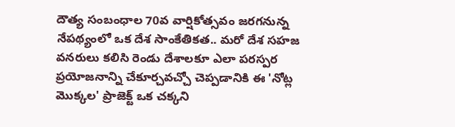దౌత్య సంబంధాల 70వ వార్షికోత్సవం జరగనున్న నేపథ్యంలో ఒక దేశ సాంకేతికత.. మరో దేశ సహజ వనరులు కలిసి రెండు దేశాలకూ ఎలా పరస్పర ప్రయోజనాన్ని చేకూర్చవచ్చో చెప్పడానికి ఈ 'నోట్ల మొక్కల' ప్రాజెక్ట్ ఒక చక్కని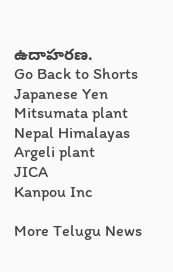ఉదాహరణ.
Go Back to Shorts
Japanese Yen
Mitsumata plant
Nepal Himalayas
Argeli plant
JICA
Kanpou Inc

More Telugu News